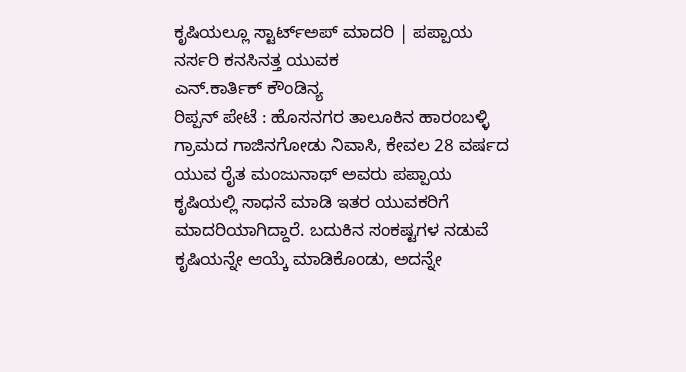ಕೃಷಿಯಲ್ಲೂ ಸ್ಟಾರ್ಟ್ಅಪ್ ಮಾದರಿ | ಪಪ್ಪಾಯ ನರ್ಸರಿ ಕನಸಿನತ್ತ ಯುವಕ
ಎನ್.ಕಾರ್ತಿಕ್ ಕೌಂಡಿನ್ಯ
ರಿಪ್ಪನ್ ಪೇಟೆ : ಹೊಸನಗರ ತಾಲೂಕಿನ ಹಾರಂಬಳ್ಳಿ ಗ್ರಾಮದ ಗಾಜಿನಗೋಡು ನಿವಾಸಿ, ಕೇವಲ 28 ವರ್ಷದ ಯುವ ರೈತ ಮಂಜುನಾಥ್ ಅವರು ಪಪ್ಪಾಯ ಕೃಷಿಯಲ್ಲಿ ಸಾಧನೆ ಮಾಡಿ ಇತರ ಯುವಕರಿಗೆ ಮಾದರಿಯಾಗಿದ್ದಾರೆ. ಬದುಕಿನ ಸಂಕಷ್ಟಗಳ ನಡುವೆ ಕೃಷಿಯನ್ನೇ ಆಯ್ಕೆ ಮಾಡಿಕೊಂಡು, ಅದನ್ನೇ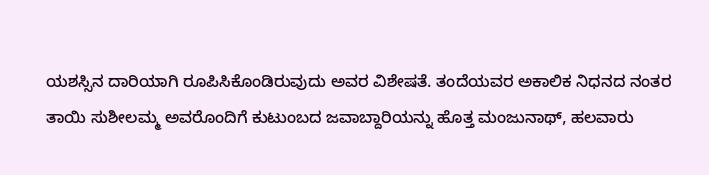ಯಶಸ್ಸಿನ ದಾರಿಯಾಗಿ ರೂಪಿಸಿಕೊಂಡಿರುವುದು ಅವರ ವಿಶೇಷತೆ. ತಂದೆಯವರ ಅಕಾಲಿಕ ನಿಧನದ ನಂತರ ತಾಯಿ ಸುಶೀಲಮ್ಮ ಅವರೊಂದಿಗೆ ಕುಟುಂಬದ ಜವಾಬ್ದಾರಿಯನ್ನು ಹೊತ್ತ ಮಂಜುನಾಥ್, ಹಲವಾರು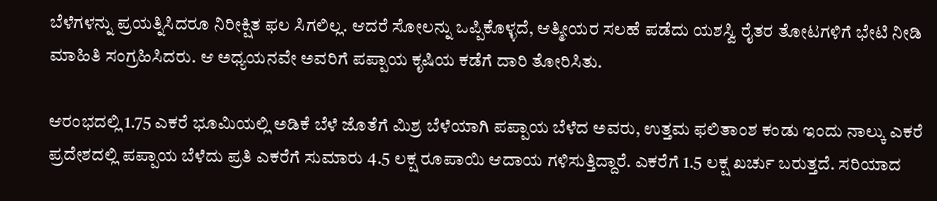ಬೆಳೆಗಳನ್ನು ಪ್ರಯತ್ನಿಸಿದರೂ ನಿರೀಕ್ಷಿತ ಫಲ ಸಿಗಲಿಲ್ಲ. ಆದರೆ ಸೋಲನ್ನು ಒಪ್ಪಿಕೊಳ್ಳದೆ, ಆತ್ಮೀಯರ ಸಲಹೆ ಪಡೆದು ಯಶಸ್ವಿ ರೈತರ ತೋಟಗಳಿಗೆ ಭೇಟಿ ನೀಡಿ ಮಾಹಿತಿ ಸಂಗ್ರಹಿಸಿದರು. ಆ ಅಧ್ಯಯನವೇ ಅವರಿಗೆ ಪಪ್ಪಾಯ ಕೃಷಿಯ ಕಡೆಗೆ ದಾರಿ ತೋರಿಸಿತು.

ಆರಂಭದಲ್ಲಿ 1.75 ಎಕರೆ ಭೂಮಿಯಲ್ಲಿ ಅಡಿಕೆ ಬೆಳೆ ಜೊತೆಗೆ ಮಿಶ್ರ ಬೆಳೆಯಾಗಿ ಪಪ್ಪಾಯ ಬೆಳೆದ ಅವರು, ಉತ್ತಮ ಫಲಿತಾಂಶ ಕಂಡು ಇಂದು ನಾಲ್ಕು ಎಕರೆ ಪ್ರದೇಶದಲ್ಲಿ ಪಪ್ಪಾಯ ಬೆಳೆದು ಪ್ರತಿ ಎಕರೆಗೆ ಸುಮಾರು 4.5 ಲಕ್ಷ ರೂಪಾಯಿ ಆದಾಯ ಗಳಿಸುತ್ತಿದ್ದಾರೆ. ಎಕರೆಗೆ 1.5 ಲಕ್ಷ ಖರ್ಚು ಬರುತ್ತದೆ. ಸರಿಯಾದ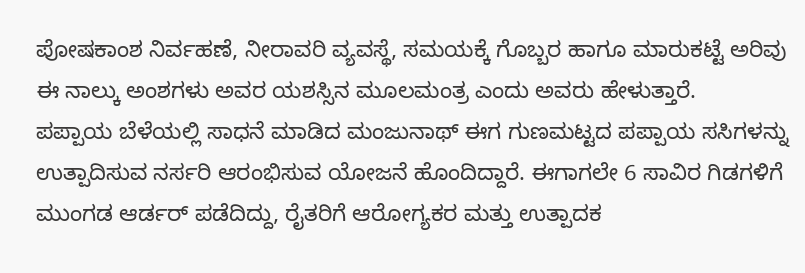ಪೋಷಕಾಂಶ ನಿರ್ವಹಣೆ, ನೀರಾವರಿ ವ್ಯವಸ್ಥೆ, ಸಮಯಕ್ಕೆ ಗೊಬ್ಬರ ಹಾಗೂ ಮಾರುಕಟ್ಟೆ ಅರಿವು ಈ ನಾಲ್ಕು ಅಂಶಗಳು ಅವರ ಯಶಸ್ಸಿನ ಮೂಲಮಂತ್ರ ಎಂದು ಅವರು ಹೇಳುತ್ತಾರೆ.
ಪಪ್ಪಾಯ ಬೆಳೆಯಲ್ಲಿ ಸಾಧನೆ ಮಾಡಿದ ಮಂಜುನಾಥ್ ಈಗ ಗುಣಮಟ್ಟದ ಪಪ್ಪಾಯ ಸಸಿಗಳನ್ನು ಉತ್ಪಾದಿಸುವ ನರ್ಸರಿ ಆರಂಭಿಸುವ ಯೋಜನೆ ಹೊಂದಿದ್ದಾರೆ. ಈಗಾಗಲೇ 6 ಸಾವಿರ ಗಿಡಗಳಿಗೆ ಮುಂಗಡ ಆರ್ಡರ್ ಪಡೆದಿದ್ದು, ರೈತರಿಗೆ ಆರೋಗ್ಯಕರ ಮತ್ತು ಉತ್ಪಾದಕ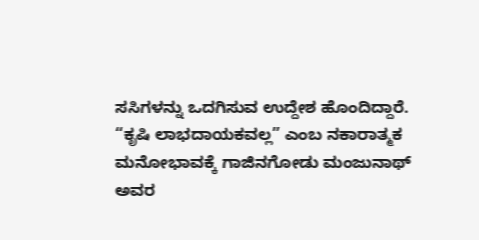ಸಸಿಗಳನ್ನು ಒದಗಿಸುವ ಉದ್ದೇಶ ಹೊಂದಿದ್ದಾರೆ.
“ಕೃಷಿ ಲಾಭದಾಯಕವಲ್ಲ” ಎಂಬ ನಕಾರಾತ್ಮಕ ಮನೋಭಾವಕ್ಕೆ ಗಾಜಿನಗೋಡು ಮಂಜುನಾಥ್ ಅವರ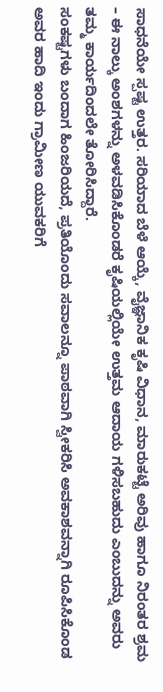ಸಾಧನೆಯೇ ಸ್ಪಷ್ಟ ಉತ್ತರ. ಸರಿಯಾದ ಬೆಳೆ ಆಯ್ಕೆ, ವೈಜ್ಞಾನಿಕ ಕೃಷಿ ವಿಧಾನ, ಮಾರುಕಟ್ಟೆ ಅರಿವು ಹಾಗೂ ನಿರಂತರ ಶ್ರಮ – ಈ ನಾಲ್ಕು ಅಂಶಗಳನ್ನು ಅಳವಡಿಸಿಕೊಂಡರೆ ಕೃಷಿಯಲ್ಲಿಯೇ ಉತ್ತಮ ಆದಾಯ ಗಳಿಸಬಹುದು ಎಂಬುದನ್ನು ಅವರು ತಮ್ಮ ಕಾರ್ಯದಿಂದಲೇ ತೋರಿಸಿದ್ದಾರೆ.
ಸಂಕಷ್ಟಗಳು ಬಂದಾಗ ಹಿಂಜರಿಯದೆ, ಪ್ರತಿಯೊಂದು ಸವಾಲನ್ನೂ ಪಾಠವಾಗಿ ಸ್ವೀಕರಿಸಿ ಅವಕಾಶವನ್ನಾಗಿ ರೂಪಿಸಿಕೊಂಡ ಅವರ ಹಾದಿ ಇಂದು ಗ್ರಾಮೀಣ ಯುವಕರಿಗೆ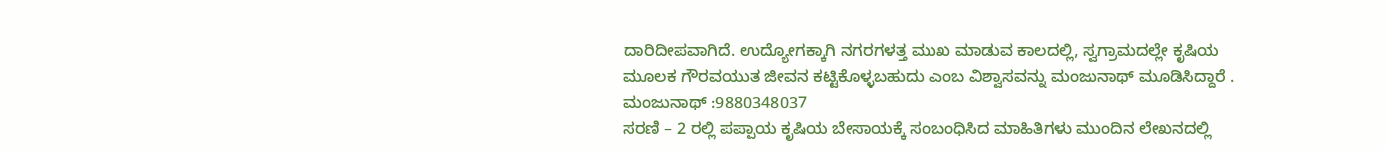ದಾರಿದೀಪವಾಗಿದೆ. ಉದ್ಯೋಗಕ್ಕಾಗಿ ನಗರಗಳತ್ತ ಮುಖ ಮಾಡುವ ಕಾಲದಲ್ಲಿ, ಸ್ವಗ್ರಾಮದಲ್ಲೇ ಕೃಷಿಯ ಮೂಲಕ ಗೌರವಯುತ ಜೀವನ ಕಟ್ಟಿಕೊಳ್ಳಬಹುದು ಎಂಬ ವಿಶ್ವಾಸವನ್ನು ಮಂಜುನಾಥ್ ಮೂಡಿಸಿದ್ದಾರೆ .
ಮಂಜುನಾಥ್ :9880348037
ಸರಣಿ – 2 ರಲ್ಲಿ ಪಪ್ಪಾಯ ಕೃಷಿಯ ಬೇಸಾಯಕ್ಕೆ ಸಂಬಂಧಿಸಿದ ಮಾಹಿತಿಗಳು ಮುಂದಿನ ಲೇಖನದಲ್ಲಿ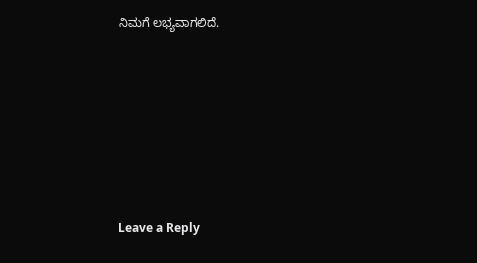ನಿಮಗೆ ಲಭ್ಯವಾಗಲಿದೆ.









Leave a Reply